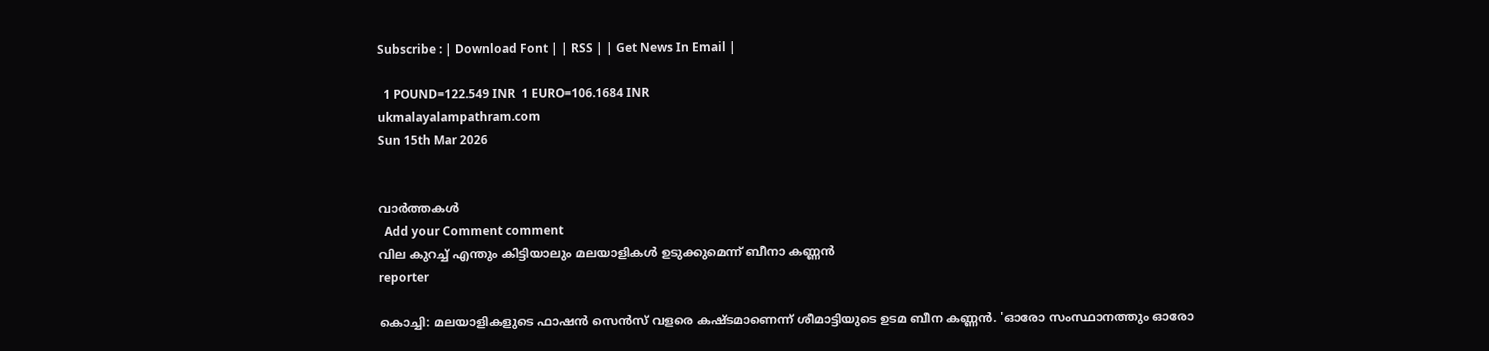Subscribe : | Download Font | | RSS | | Get News In Email |

  1 POUND=122.549 INR  1 EURO=106.1684 INR
ukmalayalampathram.com
Sun 15th Mar 2026


വാര്‍ത്തകള്‍
  Add your Comment comment
വില കുറച്ച് എന്തും കിട്ടിയാലും മലയാളികള്‍ ഉടുക്കുമെന്ന് ബീനാ കണ്ണന്‍
reporter

കൊച്ചി: മലയാളികളുടെ ഫാഷന്‍ സെന്‍സ് വളരെ കഷ്ടമാണെന്ന് ശീമാട്ടിയുടെ ഉടമ ബീന കണ്ണന്‍. 'ഓരോ സംസ്ഥാനത്തും ഓരോ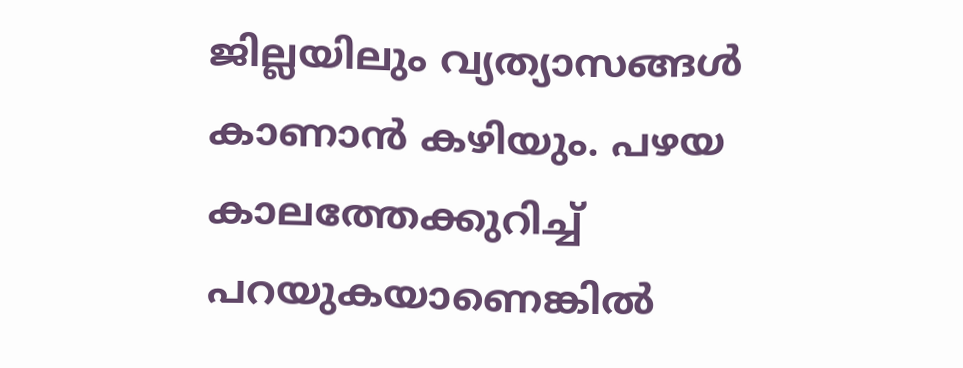ജില്ലയിലും വ്യത്യാസങ്ങള്‍ കാണാന്‍ കഴിയും. പഴയ കാലത്തേക്കുറിച്ച് പറയുകയാണെങ്കില്‍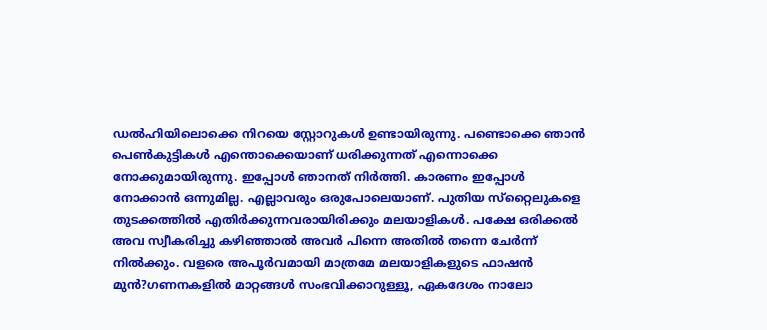ഡല്‍ഹിയിലൊക്കെ നിറയെ സ്റ്റോറുകള്‍ ഉണ്ടായിരുന്നു. പണ്ടൊക്കെ ഞാന്‍ പെണ്‍കുട്ടികള്‍ എന്തൊക്കെയാണ് ധരിക്കുന്നത് എന്നൊക്കെ നോക്കുമായിരുന്നു. ഇപ്പോള്‍ ഞാനത് നിര്‍ത്തി. കാരണം ഇപ്പോള്‍ നോക്കാന്‍ ഒന്നുമില്ല. എല്ലാവരും ഒരുപോലെയാണ്. പുതിയ സ്‌റ്റൈലുകളെ തുടക്കത്തില്‍ എതിര്‍ക്കുന്നവരായിരിക്കും മലയാളികള്‍. പക്ഷേ ഒരിക്കല്‍ അവ സ്വീകരിച്ചു കഴിഞ്ഞാല്‍ അവര്‍ പിന്നെ അതില്‍ തന്നെ ചേര്‍ന്ന് നില്‍ക്കും. വളരെ അപൂര്‍വമായി മാത്രമേ മലയാളികളുടെ ഫാഷന്‍ മുന്‍?ഗണനകളില്‍ മാറ്റങ്ങള്‍ സംഭവിക്കാറുള്ളൂ, ഏകദേശം നാലോ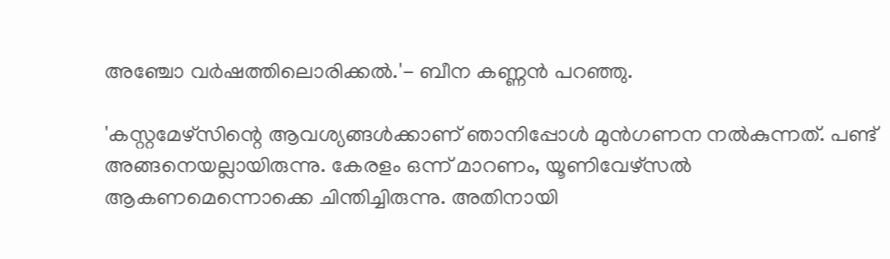അഞ്ചോ വര്‍ഷത്തിലൊരിക്കല്‍.'- ബീന കണ്ണന്‍ പറഞ്ഞു.

'കസ്റ്റമേഴ്‌സിന്റെ ആവശ്യങ്ങള്‍ക്കാണ് ഞാനിപ്പോള്‍ മുന്‍ഗണന നല്‍കുന്നത്. പണ്ട് അങ്ങനെയല്ലായിരുന്നു. കേരളം ഒന്ന് മാറണം, യൂണിവേഴ്‌സല്‍ ആകണമെന്നൊക്കെ ചിന്തിച്ചിരുന്നു. അതിനായി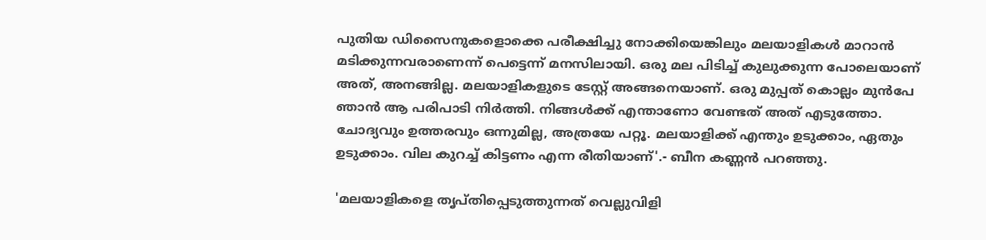പുതിയ ഡിസൈനുകളൊക്കെ പരീക്ഷിച്ചു നോക്കിയെങ്കിലും മലയാളികള്‍ മാറാന്‍ മടിക്കുന്നവരാണെന്ന് പെട്ടെന്ന് മനസിലായി. ഒരു മല പിടിച്ച് കുലുക്കുന്ന പോലെയാണ് അത്, അനങ്ങില്ല. മലയാളികളുടെ ടേസ്റ്റ് അങ്ങനെയാണ്. ഒരു മുപ്പത് കൊല്ലം മുന്‍പേ ഞാന്‍ ആ പരിപാടി നിര്‍ത്തി. നിങ്ങള്‍ക്ക് എന്താണോ വേണ്ടത് അത് എടുത്തോ. ചോദ്യവും ഉത്തരവും ഒന്നുമില്ല, അത്രയേ പറ്റൂ. മലയാളിക്ക് എന്തും ഉടുക്കാം, ഏതും ഉടുക്കാം. വില കുറച്ച് കിട്ടണം എന്ന രീതിയാണ്'.- ബീന കണ്ണന്‍ പറഞ്ഞു.

'മലയാളികളെ തൃപ്തിപ്പെടുത്തുന്നത് വെല്ലുവിളി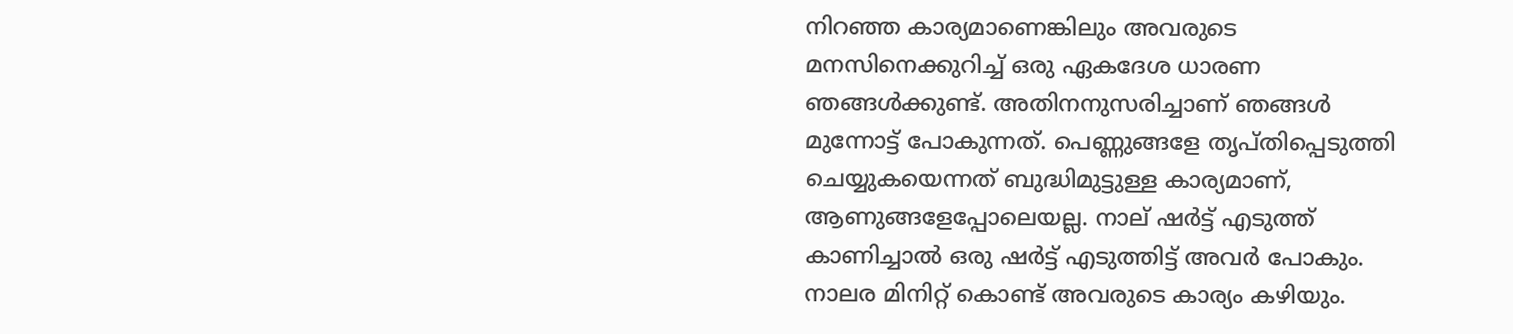നിറഞ്ഞ കാര്യമാണെങ്കിലും അവരുടെ മനസിനെക്കുറിച്ച് ഒരു ഏകദേശ ധാരണ ഞങ്ങള്‍ക്കുണ്ട്. അതിനനുസരിച്ചാണ് ഞങ്ങള്‍ മുന്നോട്ട് പോകുന്നത്. പെണ്ണുങ്ങളേ തൃപ്തിപ്പെടുത്തി ചെയ്യുകയെന്നത് ബുദ്ധിമുട്ടുള്ള കാര്യമാണ്, ആണുങ്ങളേപ്പോലെയല്ല. നാല് ഷര്‍ട്ട് എടുത്ത് കാണിച്ചാല്‍ ഒരു ഷര്‍ട്ട് എടുത്തിട്ട് അവര്‍ പോകും. നാലര മിനിറ്റ് കൊണ്ട് അവരുടെ കാര്യം കഴിയും.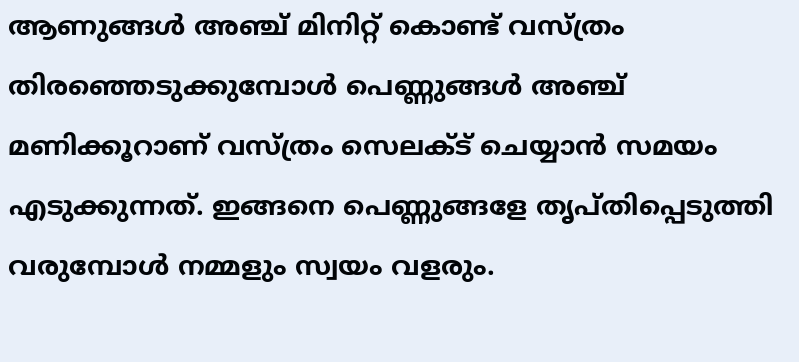ആണുങ്ങള്‍ അഞ്ച് മിനിറ്റ് കൊണ്ട് വസ്ത്രം തിരഞ്ഞെടുക്കുമ്പോള്‍ പെണ്ണുങ്ങള്‍ അഞ്ച് മണിക്കൂറാണ് വസ്ത്രം സെലക്ട് ചെയ്യാന്‍ സമയം എടുക്കുന്നത്. ഇങ്ങനെ പെണ്ണുങ്ങളേ തൃപ്തിപ്പെടുത്തി വരുമ്പോള്‍ നമ്മളും സ്വയം വളരും.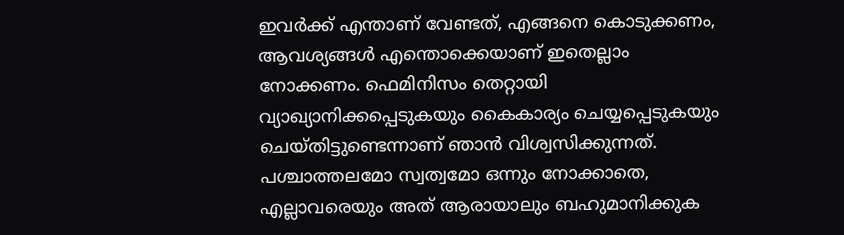ഇവര്‍ക്ക് എന്താണ് വേണ്ടത്, എങ്ങനെ കൊടുക്കണം, ആവശ്യങ്ങള്‍ എന്തൊക്കെയാണ് ഇതെല്ലാം നോക്കണം. ഫെമിനിസം തെറ്റായി വ്യാഖ്യാനിക്കപ്പെടുകയും കൈകാര്യം ചെയ്യപ്പെടുകയും ചെയ്തിട്ടുണ്ടെന്നാണ് ഞാന്‍ വിശ്വസിക്കുന്നത്. പശ്ചാത്തലമോ സ്വത്വമോ ഒന്നും നോക്കാതെ, എല്ലാവരെയും അത് ആരായാലും ബഹുമാനിക്കുക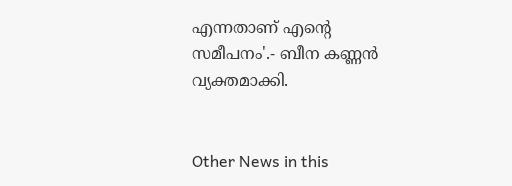എന്നതാണ് എന്റെ സമീപനം'.- ബീന കണ്ണന്‍ വ്യക്തമാക്കി.


Other News in this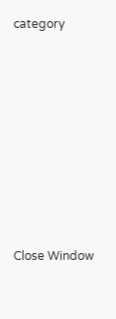category








Close Window